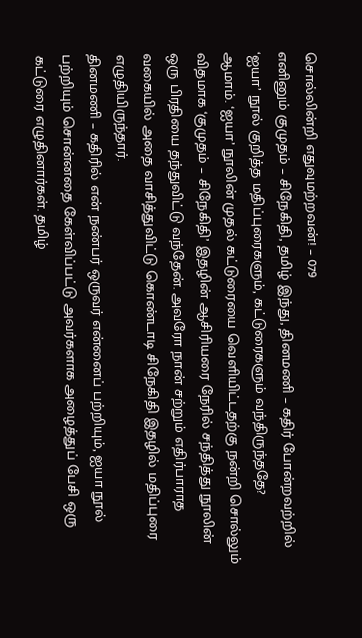சொல்லின்றி எதுவுமற்றவன்! – 079
எனினும் குமுதம் – சிநேகிதி, தமிழ் இந்து, தினமணி – கதிர் போன்றவற்றில் ‘ஐயா’ நூல் குறித்த மதிப்புரைகளும், கட்டுரைகளும் வந்திருந்ததே?
ஆமாம். ‘ஐயா’ நூலின் முதல் கட்டுரையை வெளியிட்டதற்கு நன்றி சொல்லும் விதமாக ‘குமுதம் – சிநேகிதி’ இதழின் ஆசிரியரை நேரில் சந்தித்து நூலின் ஒரு பிரதியை தந்துவிட்டு வந்தேன். அவரோ நான் சற்றும் எதிர்பாராத வகையில் அதை வாசித்துவிட்டு கொண்டாடி சிநேகிதி இதழில் மதிப்புரை எழுதியிருந்தார்.
தினமணி – கதிரில் என் நண்பர் ஒருவர் என்னைப் பற்றியும், ஐயா நூல் பற்றியும் சொன்னதை கேள்விப்பட்டு அவர்களாக அழைத்துப் பேசி ஒரு கட்டுரை எழுதினார்கள். தமிழ்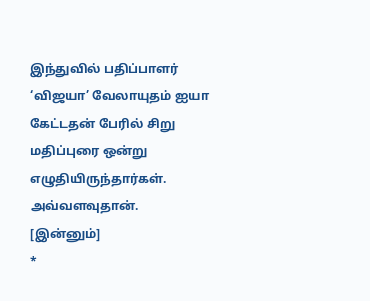இந்துவில் பதிப்பாளர் ‘விஜயா’ வேலாயுதம் ஐயா கேட்டதன் பேரில் சிறு மதிப்புரை ஒன்று எழுதியிருந்தார்கள். அவ்வளவுதான்.
[இன்னும்]
*